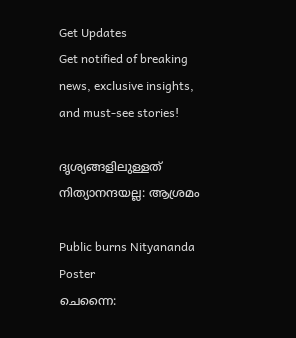Get Updates
Get notified of breaking news, exclusive insights, and must-see stories!

ദൃശ്യങ്ങളിലുള്ളത് നിത്യാനന്ദയല്ല: ആശ്രമം

Public burns Nityananda Poster
ചെന്നൈ: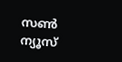സണ്‍ ന്യൂസ്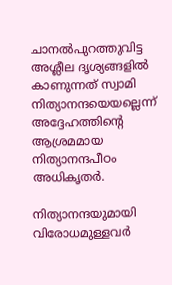ചാനല്‍പുറത്തുവിട്ട അശ്ലീല ദൃശ്യങ്ങളില്‍ കാണുന്നത് സ്വാമി നിത്യാനന്ദയെയല്ലെന്ന് അദ്ദേഹത്തിന്റെ ആശ്രമമായ നിത്യാനന്ദപീഠം അധികൃതര്‍.

നിത്യാനന്ദയുമായി വിരോധമുള്ളവര്‍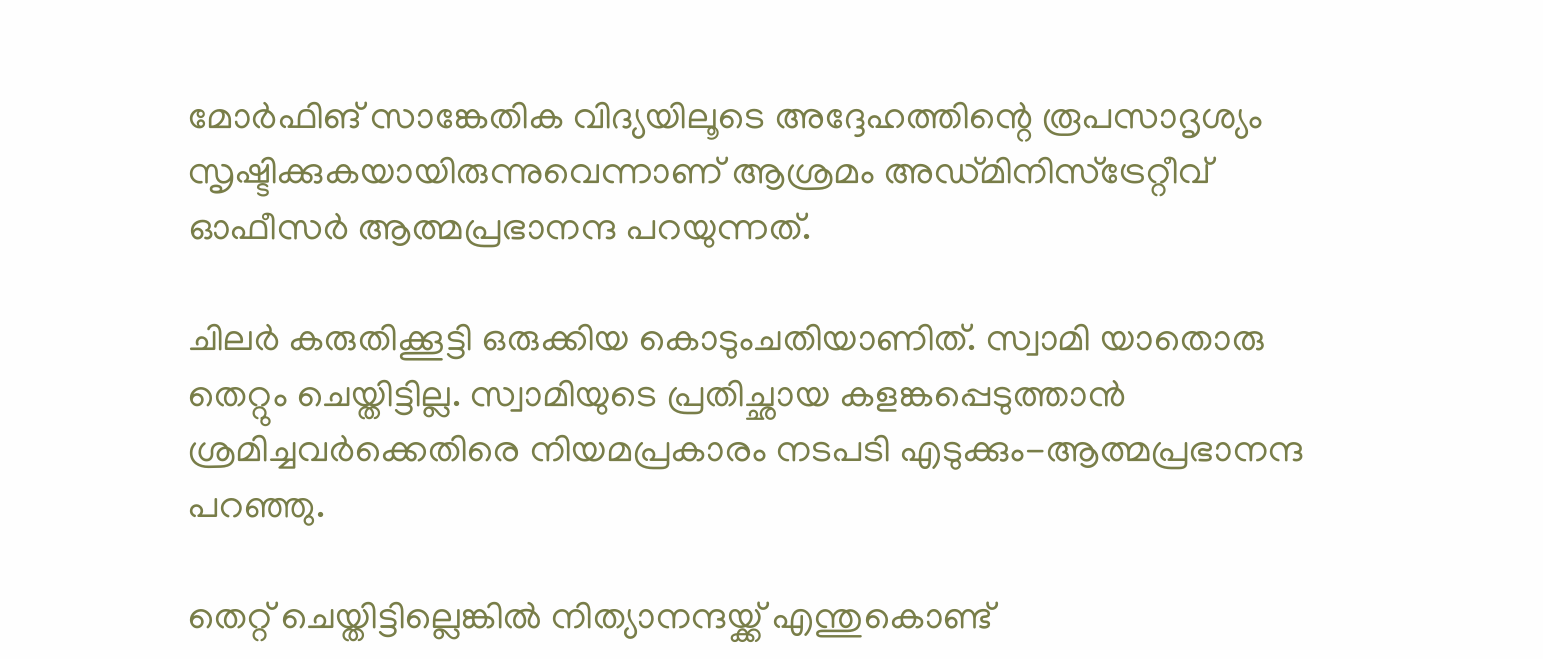മോര്‍ഫിങ് സാങ്കേതിക വിദ്യയിലൂടെ അദ്ദേഹത്തിന്റെ രൂപസാദൃശ്യം സൃഷ്ടിക്കുകയായിരുന്നുവെന്നാണ് ആശ്രമം അഡ്മിനിസ്‌ട്രേറ്റീവ് ഓഫീസര്‍ ആത്മപ്രഭാനന്ദ പറയുന്നത്.

ചിലര്‍ കരുതിക്കൂട്ടി ഒരുക്കിയ കൊടുംചതിയാണിത്. സ്വാമി യാതൊരു തെറ്റും ചെയ്തിട്ടില്ല. സ്വാമിയുടെ പ്രതിച്ഛായ കളങ്കപ്പെടുത്താന്‍ ശ്രമിച്ചവര്‍ക്കെതിരെ നിയമപ്രകാരം നടപടി എടുക്കും-ആത്മപ്രഭാനന്ദ പറഞ്ഞു.

തെറ്റ് ചെയ്തിട്ടില്ലെങ്കില്‍ നിത്യാനന്ദയ്ക്ക് എന്തുകൊണ്ട്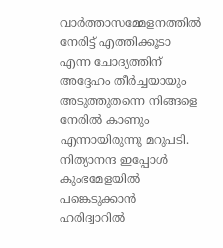വാര്‍ത്താസമ്മേളനത്തില്‍ നേരിട്ട് എത്തിക്കൂടാ എന്ന ചോദ്യത്തിന് അദ്ദേഹം തീര്‍ച്ചയായും അടുത്തുതന്നെ നിങ്ങളെ നേരില്‍ കാണും എന്നായിരുന്നു മറുപടി. നിത്യാനന്ദ ഇപ്പോള്‍ കുംഭമേളയില്‍ പങ്കെടുക്കാന്‍ ഹരിദ്വാറില്‍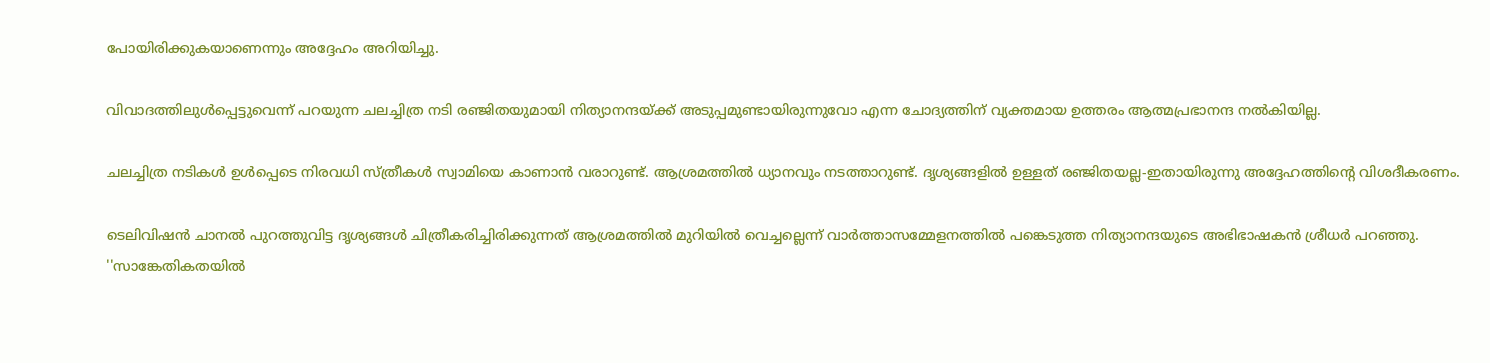പോയിരിക്കുകയാണെന്നും അദ്ദേഹം അറിയിച്ചു.

വിവാദത്തിലുള്‍പ്പെട്ടുവെന്ന് പറയുന്ന ചലച്ചിത്ര നടി രഞ്ജിതയുമായി നിത്യാനന്ദയ്ക്ക് അടുപ്പമുണ്ടായിരുന്നുവോ എന്ന ചോദ്യത്തിന് വ്യക്തമായ ഉത്തരം ആത്മപ്രഭാനന്ദ നല്‍കിയില്ല.

ചലച്ചിത്ര നടികള്‍ ഉള്‍പ്പെടെ നിരവധി സ്ത്രീകള്‍ സ്വാമിയെ കാണാന്‍ വരാറുണ്ട്. ആശ്രമത്തില്‍ ധ്യാനവും നടത്താറുണ്ട്. ദൃശ്യങ്ങളില്‍ ഉള്ളത് രഞ്ജിതയല്ല-ഇതായിരുന്നു അദ്ദേഹത്തിന്റെ വിശദീകരണം.

ടെലിവിഷന്‍ ചാനല്‍ പുറത്തുവിട്ട ദൃശ്യങ്ങള്‍ ചിത്രീകരിച്ചിരിക്കുന്നത് ആശ്രമത്തില്‍ മുറിയില്‍ വെച്ചല്ലെന്ന് വാര്‍ത്താസമ്മേളനത്തില്‍ പങ്കെടുത്ത നിത്യാനന്ദയുടെ അഭിഭാഷകന്‍ ശ്രീധര്‍ പറഞ്ഞു. ''സാങ്കേതികതയില്‍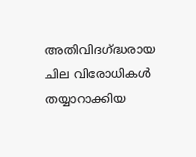അതിവിദഗ്ദ്ധരായ ചില വിരോധികള്‍ തയ്യാറാക്കിയ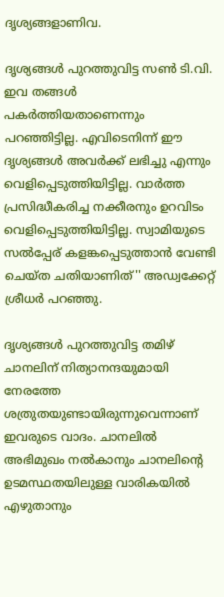ദൃശ്യങ്ങളാണിവ.

ദൃശ്യങ്ങള്‍ പുറത്തുവിട്ട സണ്‍ ടി.വി. ഇവ തങ്ങള്‍ പകര്‍ത്തിയതാണെന്നും പറഞ്ഞിട്ടില്ല. എവിടെനിന്ന് ഈ ദൃശ്യങ്ങള്‍ അവര്‍ക്ക് ലഭിച്ചു എന്നും വെളിപ്പെടുത്തിയിട്ടില്ല. വാര്‍ത്ത പ്രസിദ്ധീകരിച്ച നക്കീരനും ഉറവിടം വെളിപ്പെടുത്തിയിട്ടില്ല. സ്വാമിയുടെ സല്‍പ്പേര് കളങ്കപ്പെടുത്താന്‍ വേണ്ടി ചെയ്ത ചതിയാണിത്'' അഡ്വക്കേറ്റ് ശ്രീധര്‍ പറഞ്ഞു.

ദൃശ്യങ്ങള്‍ പുറത്തുവിട്ട തമിഴ് ചാനലിന് നിത്യാനന്ദയുമായി നേരത്തേ ശത്രുതയുണ്ടായിരുന്നുവെന്നാണ് ഇവരുടെ വാദം. ചാനലില്‍ അഭിമുഖം നല്‍കാനും ചാനലിന്റെ ഉടമസ്ഥതയിലുള്ള വാരികയില്‍ എഴുതാനും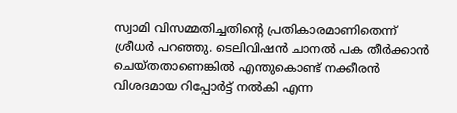സ്വാമി വിസമ്മതിച്ചതിന്റെ പ്രതികാരമാണിതെന്ന് ശ്രീധര്‍ പറഞ്ഞു. ടെലിവിഷന്‍ ചാനല്‍ പക തീര്‍ക്കാന്‍ ചെയ്തതാണെങ്കില്‍ എന്തുകൊണ്ട് നക്കീരന്‍ വിശദമായ റിപ്പോര്‍ട്ട് നല്‍കി എന്ന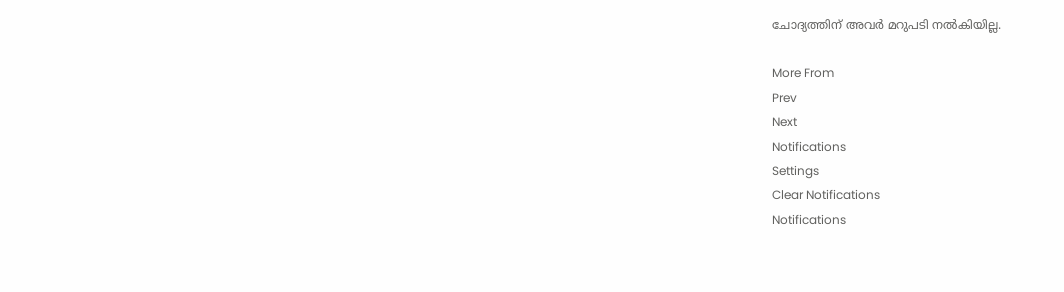ചോദ്യത്തിന് അവര്‍ മറുപടി നല്‍കിയില്ല.

More From
Prev
Next
Notifications
Settings
Clear Notifications
Notifications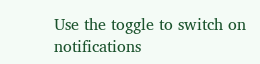Use the toggle to switch on notifications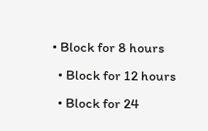• Block for 8 hours
  • Block for 12 hours
  • Block for 24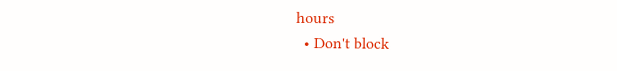hours
  • Don't block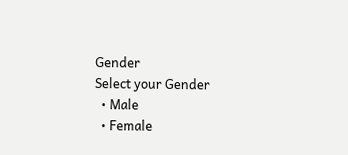Gender
Select your Gender
  • Male
  • Female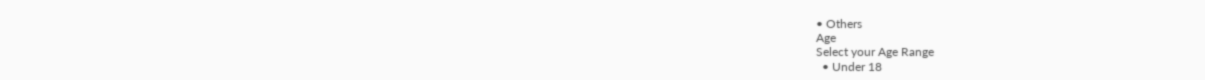• Others
Age
Select your Age Range
  • Under 18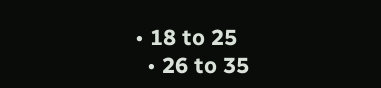• 18 to 25
  • 26 to 35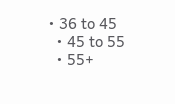• 36 to 45
  • 45 to 55
  • 55+